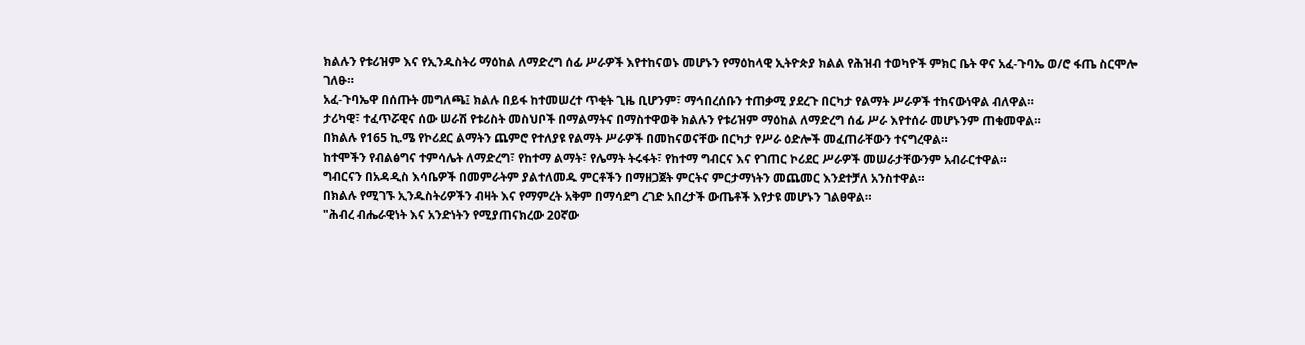ክልሉን የቱሪዝም እና የኢንዱስትሪ ማዕከል ለማድረግ ሰፊ ሥራዎች እየተከናወኑ መሆኑን የማዕከላዊ ኢትዮጵያ ክልል የሕዝብ ተወካዮች ምክር ቤት ዋና አፈ-ጉባኤ ወ/ሮ ፋጤ ስርሞሎ ገለፁ።
አፈ-ጉባኤዋ በሰጡት መግለጫ፤ ክልሉ በይፋ ከተመሠረተ ጥቂት ጊዜ ቢሆንም፣ ማኅበረሰቡን ተጠቃሚ ያደረጉ በርካታ የልማት ሥራዎች ተከናውነዋል ብለዋል።
ታሪካዊ፣ ተፈጥሯዊና ሰው ሠራሽ የቱሪስት መስህቦች በማልማትና በማስተዋወቅ ክልሉን የቱሪዝም ማዕከል ለማድረግ ሰፊ ሥራ እየተሰራ መሆኑንም ጠቁመዋል።
በክልሉ የ165 ኪ.ሜ የኮሪደር ልማትን ጨምሮ የተለያዩ የልማት ሥራዎች በመከናወናቸው በርካታ የሥራ ዕድሎች መፈጠራቸውን ተናግረዋል።
ከተሞችን የብልፅግና ተምሳሌት ለማድረግ፣ የከተማ ልማት፣ የሌማት ትሩፋት፣ የከተማ ግብርና እና የገጠር ኮሪደር ሥራዎች መሠራታቸውንም አብራርተዋል።
ግብርናን በአዳዲስ እሳቤዎች በመምራትም ያልተለመዱ ምርቶችን በማዘጋጀት ምርትና ምርታማነትን መጨመር እንደተቻለ አንስተዋል።
በክልሉ የሚገኙ ኢንዱስትሪዎችን ብዛት እና የማምረት አቅም በማሳደግ ረገድ አበረታች ውጤቶች እየታዩ መሆኑን ገልፀዋል።
"ሕብረ ብሔራዊነት እና አንድነትን የሚያጠናክረው 20ኛው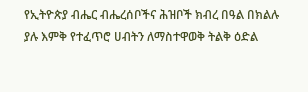የኢትዮጵያ ብሔር ብሔረሰቦችና ሕዝቦች ክብረ በዓል በክልሉ ያሉ እምቅ የተፈጥሮ ሀብትን ለማስተዋወቅ ትልቅ ዕድል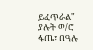ይፈጥራል" ያሉት ወ/ሮ ፋጤ፣ በዓሉ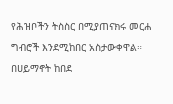የሕዝቦችን ትስስር በሚያጠናክሩ መርሐ ግብሮች እንደሚከበር አስታውቀዋል።
በሀይማኖት ከበደ